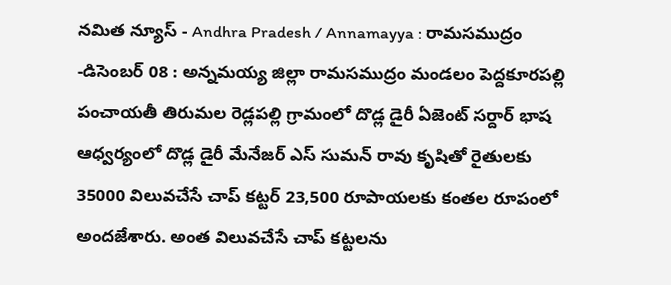నమిత న్యూస్ - Andhra Pradesh / Annamayya : రామసముద్రం -డిసెంబర్ 08 : అన్నమయ్య జిల్లా రామసముద్రం మండలం పెద్దకూరపల్లి పంచాయతీ తిరుమల రెడ్లపల్లి గ్రామంలో దొడ్ల డైరీ ఏజెంట్ సర్దార్ భాష ఆధ్వర్యంలో దొడ్ల డైరీ మేనేజర్ ఎస్ సుమన్ రావు కృషితో రైతులకు 35000 విలువచేసే చాప్ కట్టర్ 23,500 రూపాయలకు కంతల రూపంలో అందజేశారు. అంత విలువచేసే చాప్ కట్టలను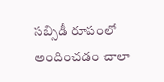సబ్సిడీ రూపంలో అందించడం చాలా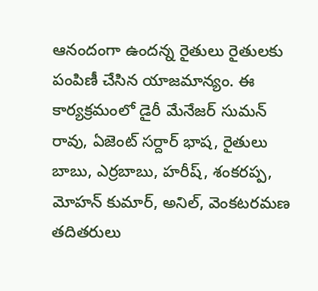ఆనందంగా ఉందన్న రైతులు రైతులకు పంపిణీ చేసిన యాజమాన్యం. ఈ కార్యక్రమంలో డైరీ మేనేజర్ సుమన్ రావు, ఏజెంట్ సర్దార్ భాష, రైతులు బాబు, ఎర్రబాబు, హరీష్, శంకరప్ప, మోహన్ కుమార్, అనిల్, వెంకటరమణ తదితరులు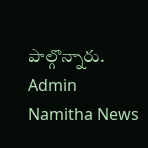పాల్గొన్నారు.
Admin
Namitha News